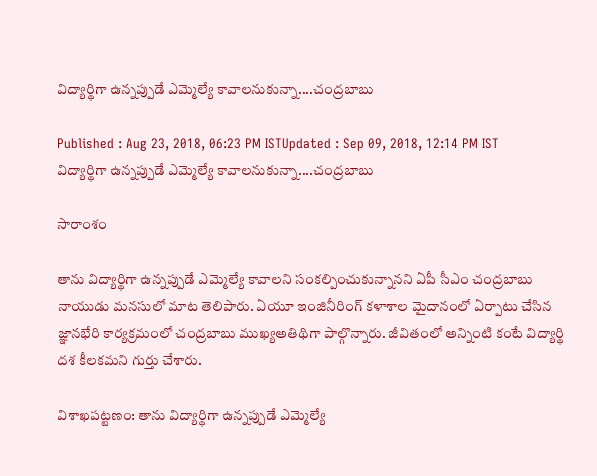విద్యార్థిగా ఉన్నప్పుడే ఎమ్మెల్యే కావాలనుకున్నా....చంద్రబాబు

Published : Aug 23, 2018, 06:23 PM ISTUpdated : Sep 09, 2018, 12:14 PM IST
విద్యార్థిగా ఉన్నప్పుడే ఎమ్మెల్యే కావాలనుకున్నా....చంద్రబాబు

సారాంశం

తాను విద్యార్థిగా ఉన్నప్పుడే ఎమ్మెల్యే కావాలని సంకల్పించుకున్నానని ఏపీ సీఎం చంద్రబాబు నాయుడు మనసులో మాట తెలిపారు. ఏయూ ఇంజినీరింగ్‌ కళాశాల మైదానంలో ఏర్పాటు చేసిన జ్ఞానభేరి కార్యక్రమంలో చంద్రబాబు ముఖ్యఅతిథిగా పాల్గొన్నారు. జీవితంలో అన్నింటి కంటే విద్యార్థి దశ కీలకమని గుర్తు చేశారు.

విశాఖపట్టణం: తాను విద్యార్థిగా ఉన్నప్పుడే ఎమ్మెల్యే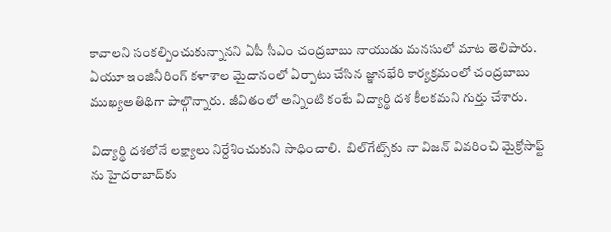కావాలని సంకల్పించుకున్నానని ఏపీ సీఎం చంద్రబాబు నాయుడు మనసులో మాట తెలిపారు. ఏయూ ఇంజినీరింగ్‌ కళాశాల మైదానంలో ఏర్పాటు చేసిన జ్ఞానభేరి కార్యక్రమంలో చంద్రబాబు ముఖ్యఅతిథిగా పాల్గొన్నారు. జీవితంలో అన్నింటి కంటే విద్యార్థి దశ కీలకమని గుర్తు చేశారు.

విద్యార్థి దశలోనే లక్ష్యాలు నిర్దేశించుకుని సాధించాలి.  బిల్‌గేట్స్‌కు నా విజన్‌ వివరించి మైక్రోసాఫ్ట్‌ ను హైదరాబాద్‌కు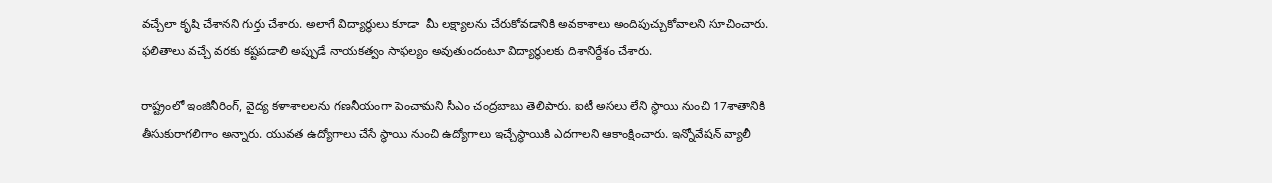వచ్చేలా కృషి చేశానని గుర్తు చేశారు. అలాగే విద్యార్థులు కూడా  మీ లక్ష్యాలను చేరుకోవడానికి అవకాశాలు అందిపుచ్చుకోవాలని సూచించారు. ఫలితాలు వచ్చే వరకు కష్టపడాలి అప్పుడే నాయకత్వం సాఫల్యం అవుతుందంటూ విద్యార్థులకు దిశానిర్దేశం చేశారు.

రాష్ట్రంలో ఇంజినీరింగ్‌, వైద్య కళాశాలలను గణనీయంగా పెంచామని సీఎం చంద్రబాబు తెలిపారు. ఐటీ అసలు లేని స్థాయి నుంచి 17శాతానికి తీసుకురాగలిగాం అన్నారు. యువత ఉద్యోగాలు చేసే స్థాయి నుంచి ఉద్యోగాలు ఇచ్చేస్థాయికి ఎదగాలని ఆకాంక్షించారు. ఇన్నోవేషన్ వ్యాలీ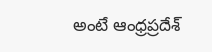అంటే ఆంధ్రప్రదేశ్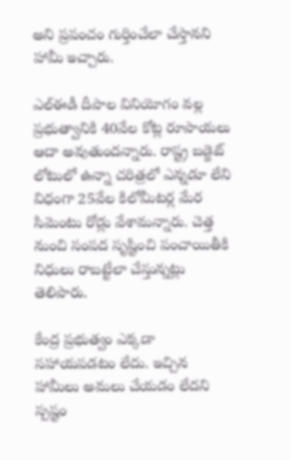అని ప్రపంచం గుర్తించేలా చేస్తానని హామీ ఇచ్చారు.

ఎల్‌ఈడీ దీపాల వినియోగం వల్ల ప్రభుత్వానికి 40వేల కోట్ల రూపాయలు ఆదా అవుతుందన్నారు. రాష్ట్ర బడ్జెట్ లోటులో ఉన్నా చరిత్రలో ఎన్నడూ లేని విధంగా 25వేల కిలోమీటర్ల మేర సిమెంటు రోడ్లు వేశామన్నారు. చెత్త నుంచి సంపద సృష్టించి పంచాయితీకి నిధులు రాబట్టేలా చేస్తున్నట్లు తెలిపారు.

కేంద్ర ప్రభుత్వం ఎక్కడా సహాయపడటం లేదు. ఇచ్చిన హామీలు అమలు చేయడం లేదని స్పష్టం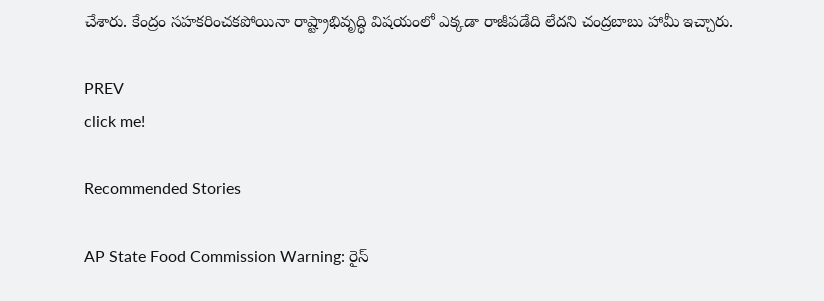చేశారు. కేంద్రం సహకరించకపోయినా రాష్ట్రాభివృద్ధి విషయంలో ఎక్కడా రాజీపడేది లేదని చంద్రబాబు హామీ ఇచ్చారు.

PREV
click me!

Recommended Stories

AP State Food Commission Warning: రైస్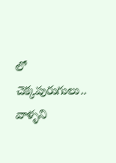లో చెక్కపురుగులు.. వాళ్ళని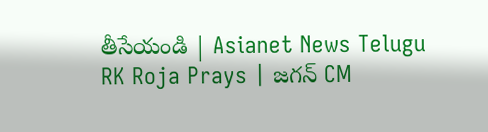తీసేయండి | Asianet News Telugu
RK Roja Prays | జగన్ CM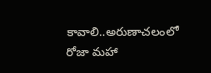కావాలి..అరుణాచలంలో రోజా మహా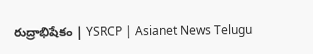రుద్రాభిషేకం | YSRCP | Asianet News Telugu